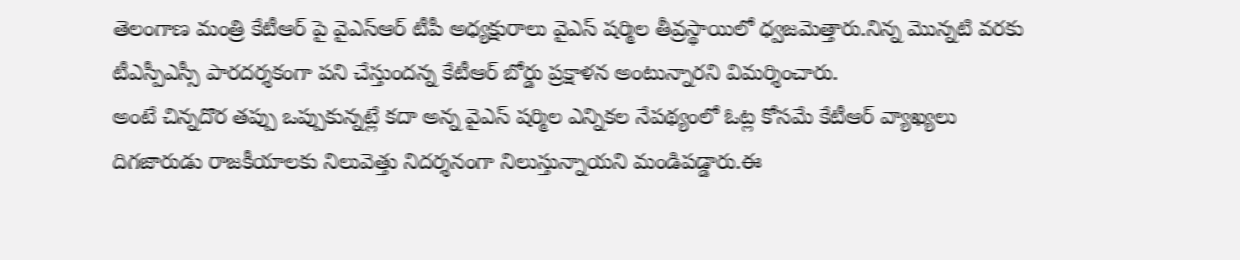తెలంగాణ మంత్రి కేటీఆర్ పై వైఎస్ఆర్ టీపీ అధ్యక్షురాలు వైఎస్ షర్మిల తీవ్రస్థాయిలో ధ్వజమెత్తారు.నిన్న మొన్నటి వరకు టీఎస్పీఎస్సీ పారదర్శకంగా పని చేస్తుందన్న కేటీఆర్ బోర్డు ప్రక్షాళన అంటున్నారని విమర్శించారు.
అంటే చిన్నదొర తప్పు ఒప్పుకున్నట్లే కదా అన్న వైఎస్ షర్మిల ఎన్నికల నేపథ్యంలో ఓట్ల కోసమే కేటీఆర్ వ్యాఖ్యలు దిగజారుడు రాజకీయాలకు నిలువెత్తు నిదర్శనంగా నిలుస్తున్నాయని మండిపడ్డారు.ఈ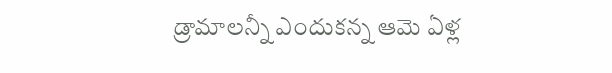డ్రామాలన్నీ ఎందుకన్న ఆమె ఏళ్ల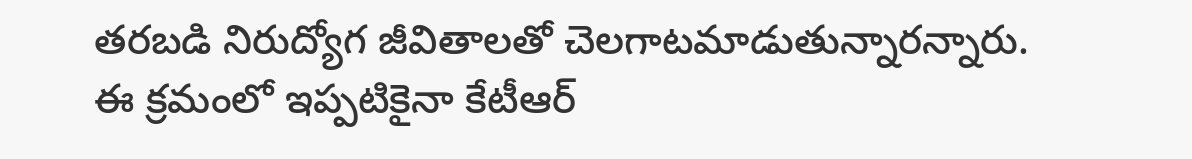తరబడి నిరుద్యోగ జీవితాలతో చెలగాటమాడుతున్నారన్నారు.
ఈ క్రమంలో ఇప్పటికైనా కేటీఆర్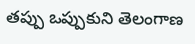తప్పు ఒప్పుకుని తెలంగాణ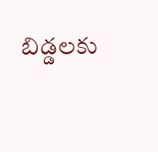బిడ్డలకు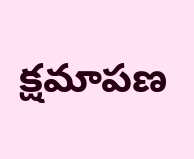క్షమాపణ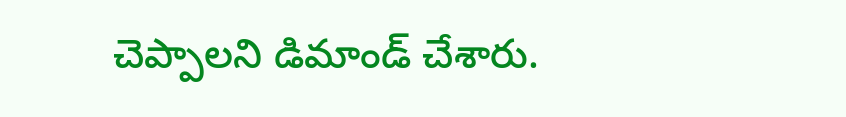చెప్పాలని డిమాండ్ చేశారు.